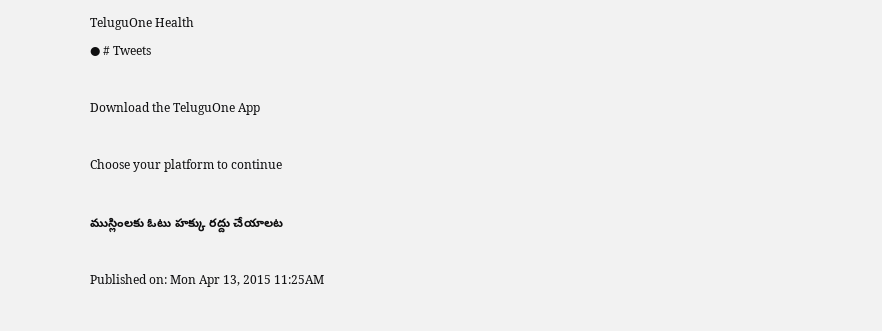TeluguOne Health
● # Tweets

Download the TeluguOne App

Choose your platform to continue

ముస్లింలకు ఓటు హక్కు రద్దు చేయాలట

Published on: Mon Apr 13, 2015 11:25AM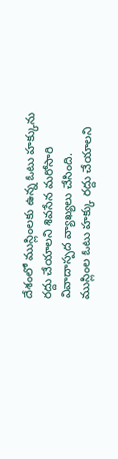దేశంలో ముస్లింలకు ఉన్న ఓటు హక్కును రద్దు చేయాలని శివసేన మరోసారి వివాదాస్పద వ్యాఖ్యలు చేసింది. ముస్లింల ఓటు హక్కు రద్దు చేయాలని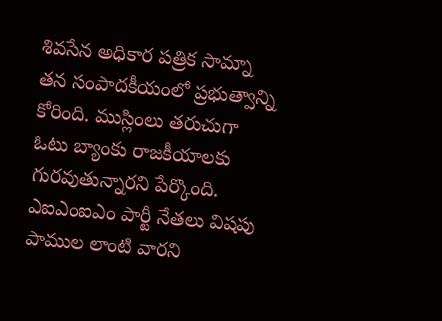శివసేన అధికార పత్రిక సామ్నా తన సంపాదకీయంలో ప్రభుత్వాన్ని కోరింది. ముస్లింలు తరుచుగా ఓటు బ్యాంకు రాజకీయాలకు గురవుతున్నారని పేర్కొంది. ఎఐఎంఐఎం పార్టీ నేతలు విషపు పాముల లాంటి వారని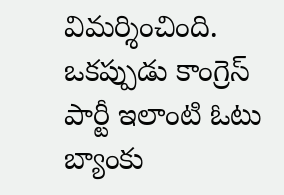విమర్శించింది. ఒకప్పుడు కాంగ్రెస్ పార్టీ ఇలాంటి ఓటు బ్యాంకు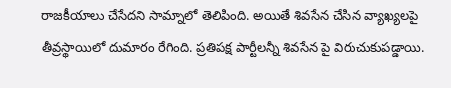రాజకీయాలు చేసేదని సామ్నాలో తెలిపింది. అయితే శివసేన చేసిన వ్యాఖ్యలపై తీవ్రస్థాయిలో దుమారం రేగింది. ప్రతిపక్ష పార్టీలన్నీ శివసేన పై విరుచుకుపడ్డాయి.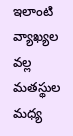ఇలాంటి వ్యాఖ్యల వల్ల మతస్థుల మధ్య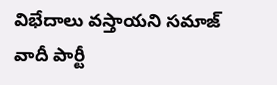విభేదాలు వస్తాయని సమాజ్ వాదీ పార్టీ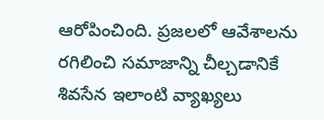ఆరోపించింది. ప్రజలలో ఆవేశాలను రగిలించి సమాజాన్ని చీల్చడానికే శివసేన ఇలాంటి వ్యాఖ్యలు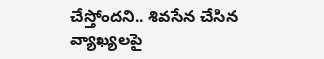చేస్తోందని.. శివసేన చేసిన వ్యాఖ్యలపై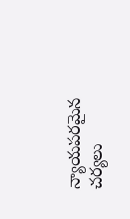న్యాయపరమైన చర్యలు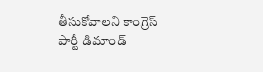తీసుకోవాలని కాంగ్రెస్ పార్టీ డిమాండ్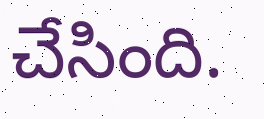చేసింది.